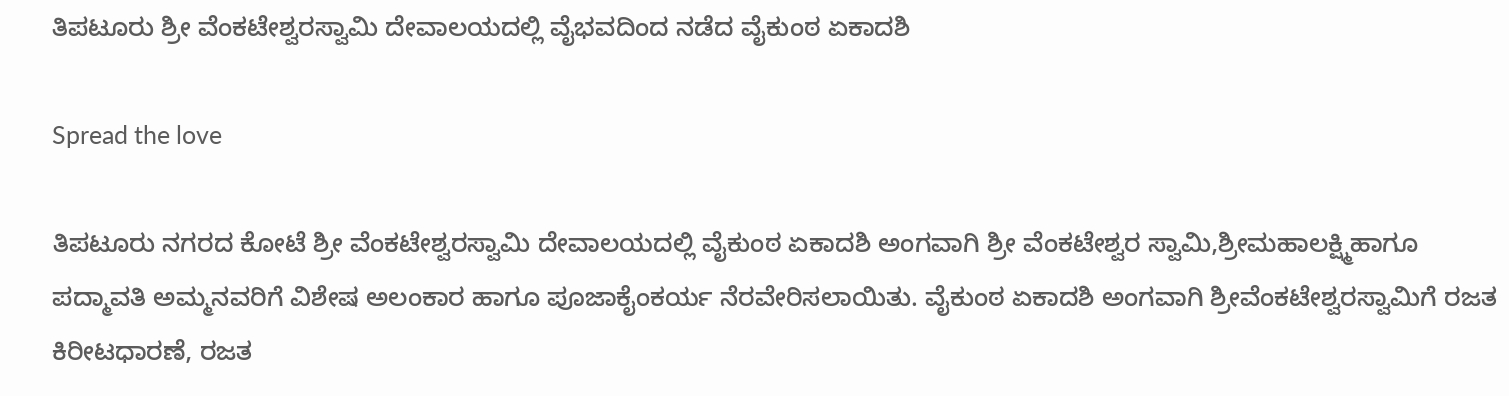ತಿಪಟೂರು ಶ್ರೀ ವೆಂಕಟೇಶ್ವರಸ್ವಾಮಿ ದೇವಾಲಯದಲ್ಲಿ ವೈಭವದಿಂದ ನಡೆದ ವೈಕುಂಠ ಏಕಾದಶಿ

Spread the love

ತಿಪಟೂರು ನಗರದ ಕೋಟೆ ಶ್ರೀ ವೆಂಕಟೇಶ್ವರಸ್ವಾಮಿ ದೇವಾಲಯದಲ್ಲಿ ವೈಕುಂಠ ಏಕಾದಶಿ ಅಂಗವಾಗಿ ಶ್ರೀ ವೆಂಕಟೇಶ್ವರ ಸ್ವಾಮಿ,ಶ್ರೀಮಹಾಲಕ್ಷ್ಮಿಹಾಗೂ ಪದ್ಮಾವತಿ ಅಮ್ಮನವರಿಗೆ ವಿಶೇಷ ಅಲಂಕಾರ ಹಾಗೂ ಪೂಜಾಕೈಂಕರ್ಯ ನೆರವೇರಿಸಲಾಯಿತು. ವೈಕುಂಠ ಏಕಾದಶಿ ಅಂಗವಾಗಿ ಶ್ರೀವೆಂಕಟೇಶ್ವರಸ್ವಾಮಿಗೆ ರಜತ ಕಿರೀಟಧಾರಣೆ, ರಜತ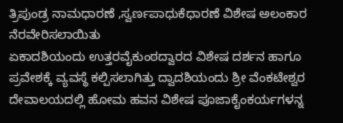ತ್ರಿಪುಂಡ್ರ ನಾಮಧಾರಣೆ ,ಸ್ವರ್ಣಪಾಧುಕೆಧಾರಣೆ ವಿಶೇಷ ಅಲಂಕಾರ ನೆರವೇರಿಸಲಾಯಿತು
ಏಕಾದಶಿಯಂದು ಉತ್ತರವೈಕುಂಠದ್ವಾರದ ವಿಶೇಷ ದರ್ಶನ ಹಾಗೂ ಪ್ರವೇಶಕ್ಕೆ ವ್ಯವಸ್ಥೆ ಕಲ್ಪಿಸಲಾಗಿತ್ತು ದ್ವಾದಶಿಯಂದು ಶ್ರೀ ವೆಂಕಟೇಶ್ವರ ದೇವಾಲಯದಲ್ಲಿ ಹೋಮ ಹವನ ವಿಶೇಷ ಪೂಜಾಕೈಂಕರ್ಯಗಳನ್ನ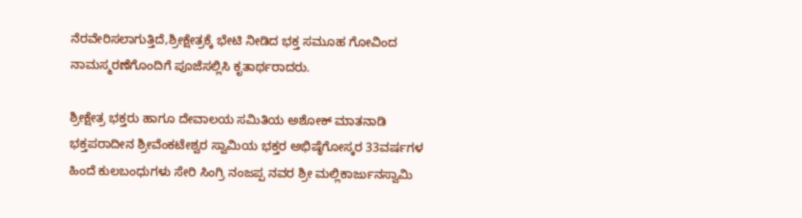ನೆರವೇರಿಸಲಾಗುತ್ತಿದೆ,ಶ್ರೀಕ್ಷೇತ್ರಕ್ಕೆ ಭೇಟಿ ನೀಡಿದ ಭಕ್ತ ಸಮೂಹ ಗೋವಿಂದ ನಾಮಸ್ಮರಣೆಗೊಂದಿಗೆ ಪೂಜೆಸಲ್ಲಿಸಿ ಕೃತಾರ್ಥರಾದರು.

ಶ್ರೀಕ್ಷೇತ್ರ ಭಕ್ತರು ಹಾಗೂ ದೇವಾಲಯ ಸಮಿತಿಯ ಅಶೋಕ್ ಮಾತನಾಡಿ ಭಕ್ತಪರಾದೀನ ಶ್ರೀವೆಂಕಟೇಶ್ವರ ಸ್ವಾಮಿಯ ಭಕ್ತರ ಅಭಿಷ್ಠೆಗೋಸ್ಕರ 33ವರ್ಷಗಳ ಹಿಂದೆ ಕುಲಬಂಧುಗಳು ಸೇರಿ ಸಿಂಗ್ರಿ ನಂಜಪ್ಪ ನವರ ಶ್ರೀ ಮಲ್ಲಿಕಾರ್ಜುನಸ್ವಾಮಿ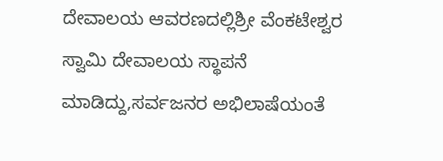ದೇವಾಲಯ ಆವರಣದಲ್ಲಿಶ್ರೀ ವೆಂಕಟೇಶ್ವರ ಸ್ವಾಮಿ ದೇವಾಲಯ ಸ್ಥಾಪನೆ ಮಾಡಿದ್ದು,ಸರ್ವಜನರ ಅಭಿಲಾಷೆಯಂತೆ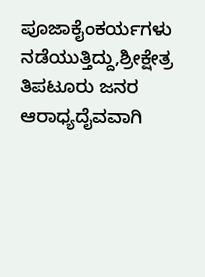ಪೂಜಾಕೈಂಕರ್ಯಗಳು ನಡೆಯುತ್ತಿದ್ದು,ಶ್ರೀಕ್ಷೇತ್ರ ತಿಪಟೂರು ಜನರ ಆರಾಧ್ಯದೈವವಾಗಿ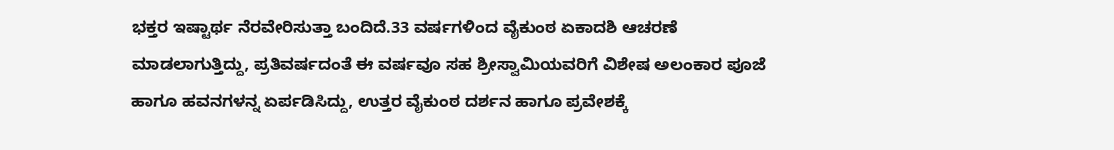ಭಕ್ತರ ಇಷ್ಟಾರ್ಥ ನೆರವೇರಿಸುತ್ತಾ ಬಂದಿದೆ.33 ವರ್ಷಗಳಿಂದ ವೈಕುಂಠ ಏಕಾದಶಿ ಆಚರಣೆ ಮಾಡಲಾಗುತ್ತಿದ್ದು, ಪ್ರತಿವರ್ಷದಂತೆ ಈ ವರ್ಷವೂ ಸಹ ಶ್ರೀಸ್ವಾಮಿಯವರಿಗೆ ವಿಶೇಷ ಅಲಂಕಾರ ಪೂಜೆ ಹಾಗೂ ಹವನಗಳನ್ನ ಏರ್ಪಡಿಸಿದ್ದು, ಉತ್ತರ ವೈಕುಂಠ ದರ್ಶನ ಹಾಗೂ ಪ್ರವೇಶಕ್ಕೆ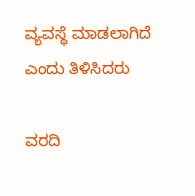ವ್ಯವಸ್ಥೆ ಮಾಡಲಾಗಿದೆ ಎಂದು ತಿಳಿಸಿದರು

ವರದಿ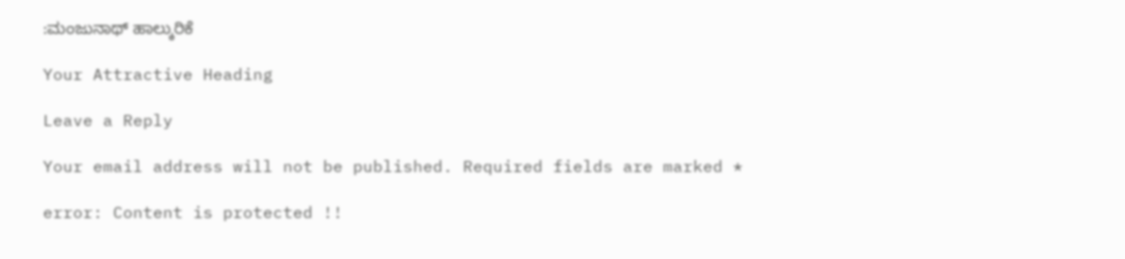:ಮಂಜುನಾಥ್ ಹಾಲ್ಕುರಿಕೆ

Your Attractive Heading

Leave a Reply

Your email address will not be published. Required fields are marked *

error: Content is protected !!